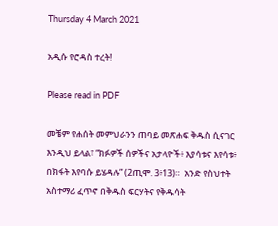Thursday 4 March 2021

አዲሱ የሮዳስ ተረት!

Please read in PDF

መቼም የሐሰት መምህራንን ጠባይ መጽሐፍ ቅዱስ ሲናገር እንዲህ ይላል፣ “ክፉዎች ሰዎችና አታላዮች፥ እያሳቱና እየሳቱ፥ በክፋት እየባሱ ይሄዳሉ” (2ጢሞ. 3፥13)።  አንድ የስህተት አስተማሪ ፈጥኖ በቅዱስ ፍርሃትና የቅዱሳት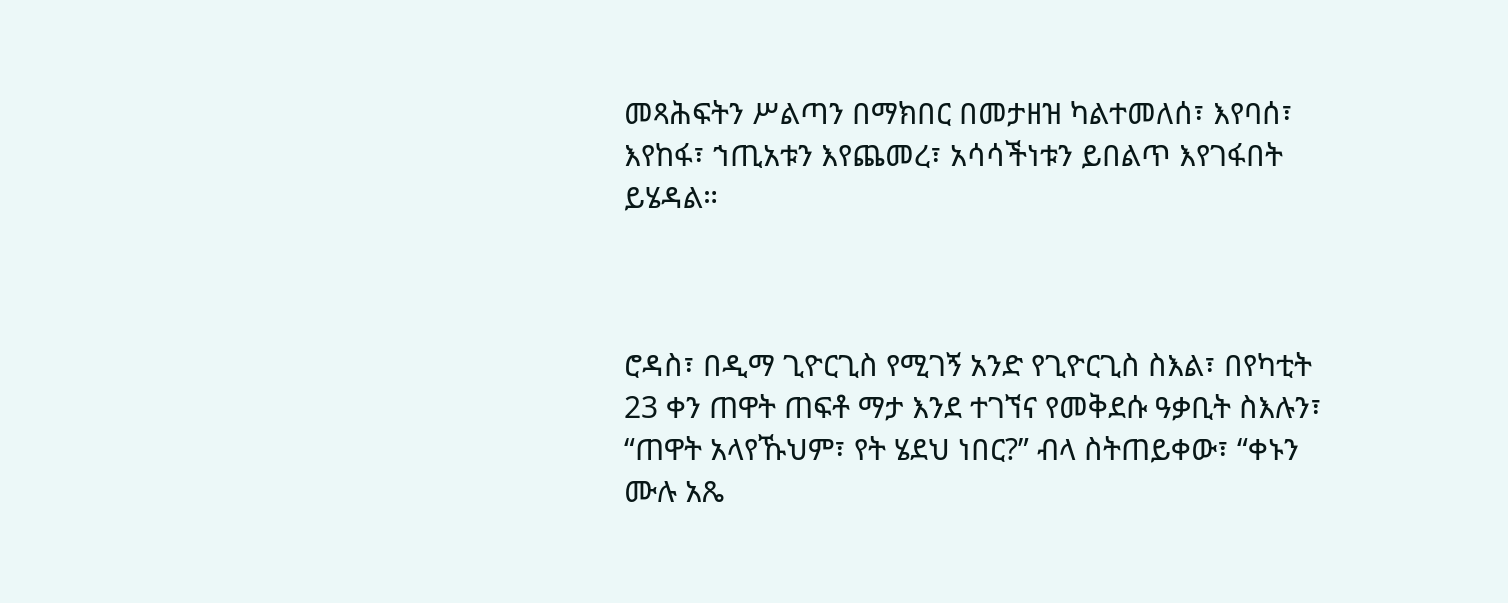መጻሕፍትን ሥልጣን በማክበር በመታዘዝ ካልተመለሰ፣ እየባሰ፣ እየከፋ፣ ኀጢአቱን እየጨመረ፣ አሳሳችነቱን ይበልጥ እየገፋበት ይሄዳል።



ሮዳስ፣ በዲማ ጊዮርጊስ የሚገኝ አንድ የጊዮርጊስ ስእል፣ በየካቲት 23 ቀን ጠዋት ጠፍቶ ማታ እንደ ተገኘና የመቅደሱ ዓቃቢት ስእሉን፣ “ጠዋት አላየኹህም፣ የት ሄደህ ነበር?” ብላ ስትጠይቀው፣ “ቀኑን ሙሉ አጼ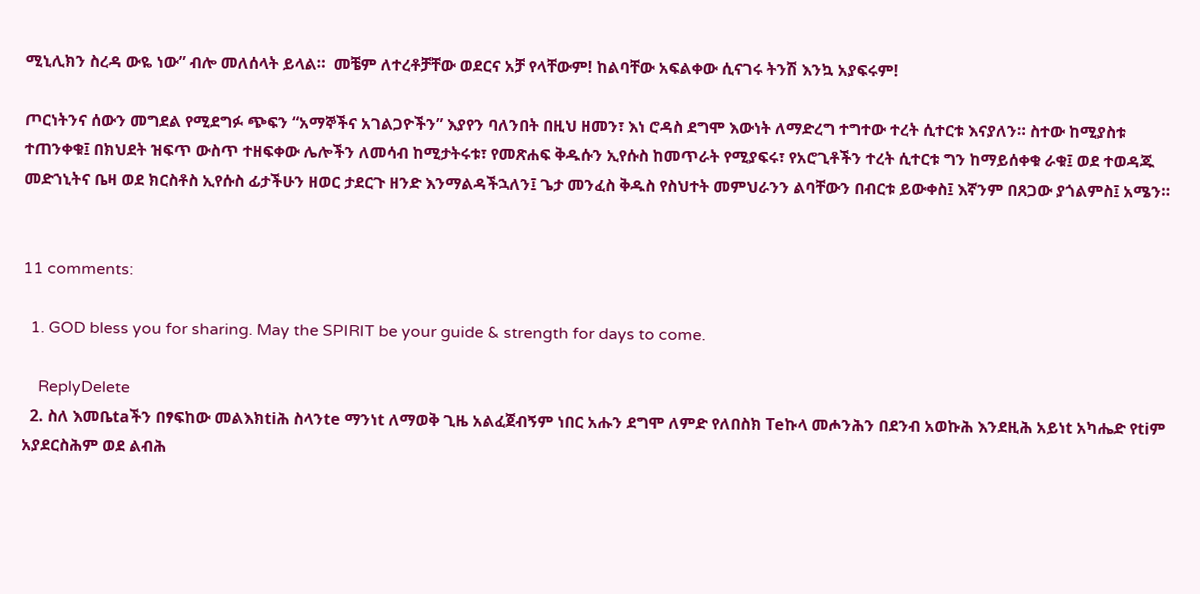ሚኒሊክን ስረዳ ውዬ ነው” ብሎ መለሰላት ይላል።  መቼም ለተረቶቻቸው ወደርና አቻ የላቸውም! ከልባቸው አፍልቀው ሲናገሩ ትንሽ እንኳ አያፍሩም!

ጦርነትንና ሰውን መግደል የሚደግፉ ጭፍን “አማኞችና አገልጋዮችን” እያየን ባለንበት በዚህ ዘመን፣ እነ ሮዳስ ደግሞ እውነት ለማድረግ ተግተው ተረት ሲተርቱ እናያለን። ስተው ከሚያስቱ ተጠንቀቁ፤ በክህደት ዝፍጥ ውስጥ ተዘፍቀው ሌሎችን ለመሳብ ከሚታትሩቱ፣ የመጽሐፍ ቅዱሱን ኢየሱስ ከመጥራት የሚያፍሩ፣ የአሮጊቶችን ተረት ሲተርቱ ግን ከማይሰቀቁ ራቁ፤ ወደ ተወዳጁ መድኀኒትና ቤዛ ወደ ክርስቶስ ኢየሱስ ፊታችሁን ዘወር ታደርጉ ዘንድ እንማልዳችኋለን፤ ጌታ መንፈስ ቅዱስ የስህተት መምህራንን ልባቸውን በብርቱ ይውቀስ፤ እኛንም በጸጋው ያጎልምስ፤ አሜን።


11 comments:

  1. GOD bless you for sharing. May the SPIRIT be your guide & strength for days to come.

    ReplyDelete
  2. ስለ እመቤtaችን በፃፍከው መልእክtiሕ ስላንte ማንነt ለማወቅ ጊዜ አልፈጀብኝም ነበር አሑን ደግሞ ለምድ የለበስክ Teኩላ መሖንሕን በደንብ አወኩሕ እንደዚሕ አይነt አካሔድ የtiም አያደርስሕም ወደ ልብሕ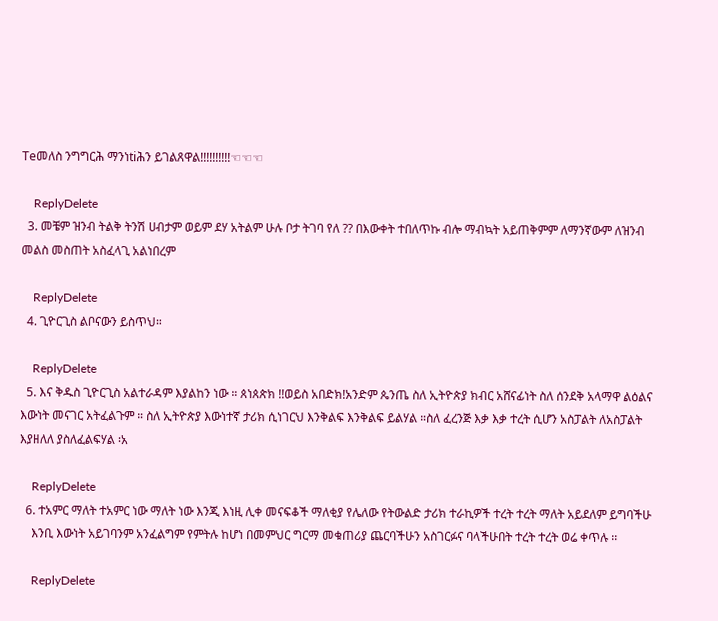Teመለስ ንግግርሕ ማንነtiሕን ይገልጸዋል!!!!!!!!!!☜☜☜

    ReplyDelete
  3. መቼም ዝንብ ትልቅ ትንሽ ሀብታም ወይም ደሃ አትልም ሁሉ ቦታ ትገባ የለ ?? በእውቀት ተበለጥኩ ብሎ ማብኳት አይጠቅምም ለማንኛውም ለዝንብ መልስ መስጠት አስፈላጊ አልነበረም

    ReplyDelete
  4. ጊዮርጊስ ልቦናውን ይስጥህ።

    ReplyDelete
  5. እና ቅዱስ ጊዮርጊስ አልተራዳም እያልከን ነው ። ጰነጰጵክ !!ወይስ አበድክ!አንድም ጴንጤ ስለ ኢትዮጵያ ክብር አሸናፊነት ስለ ሰንደቅ አላማዋ ልዕልና እውነት መናገር አትፈልጉም ። ስለ ኢትዮጵያ እውነተኛ ታሪክ ሲነገርህ እንቅልፍ እንቅልፍ ይልሃል ።ስለ ፈረንጅ እቃ እቃ ተረት ሲሆን አስፓልት ለአስፓልት እያዘለለ ያስለፈልፍሃል ፡አ

    ReplyDelete
  6. ተአምር ማለት ተአምር ነው ማለት ነው እንጂ እነዚ ሊቀ መናፍቆች ማለቂያ የሌለው የትውልድ ታሪክ ተራኪዎች ተረት ተረት ማለት አይደለም ይግባችሁ
    እንቢ እውነት አይገባንም አንፈልግም የምትሉ ከሆነ በመምህር ግርማ መቁጠሪያ ጨርባችሁን አስገርፉና ባላችሁበት ተረት ተረት ወሬ ቀጥሉ ፡፡

    ReplyDelete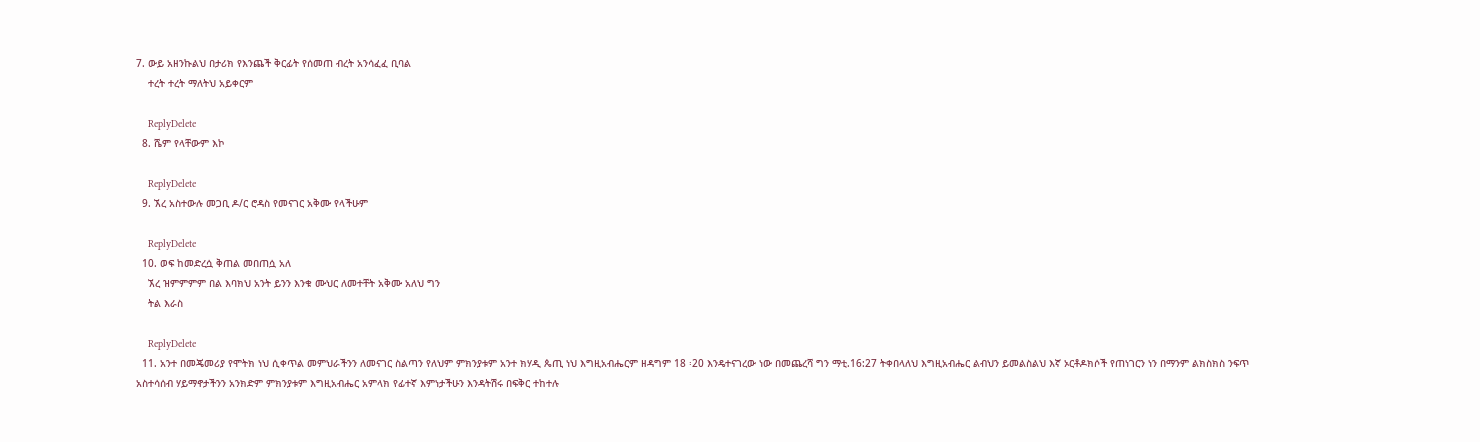7. ውይ አዘንኩልህ በታሪክ የእንጨች ቅርፊት የሰመጠ ብረት አንሳፈፈ ቢባል
    ተረት ተረት ማለትህ አይቀርም

    ReplyDelete
  8. ሼም የላቸውም እኮ

    ReplyDelete
  9. ኧረ አስተውሉ መጋቢ ዶ/ር ሮዳስ የመናገር አቅሙ የላችሁም

    ReplyDelete
  10. ወፍ ከመድረሷ ቅጠል መበጠሷ አለ
    ኧረ ዝምምምም በል እባክህ አንት ይንን እንቁ ሙህር ለመተቸት አቅሙ አለህ ግን
    ትል እራስ

    ReplyDelete
  11. አንተ በመጄመሪያ የሞትክ ነህ ሲቀጥል መምህራችንን ለመናገር ስልጣን የለህም ምክንያቱም አንተ ክሃዲ ጴጢ ነህ እግዚአብሔርም ዘዳግም 18 ፡20 እንዴተናገረው ነው በመጨረሻ ግን ማቲ.16:27 ትቀበላለህ እግዚአብሔር ልብህን ይመልስልህ እኛ ኦርቶዶክሶች የጠነገርን ነን በማንም ልክስክስ ንፍጥ አስተሳሰብ ሃይማኖታችንን አንክድም ምክንያቱም እግዚአብሔር አምላክ የፊተኛ እምነታችሁን እንዳትሽሩ በፍቅር ተከተሉ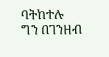ባትከተሉ ግን በገንዘብ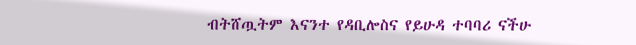ብትሸጧትም እናንተ የዳቢሎስና የይሁዳ ተባባሪ ናችሁ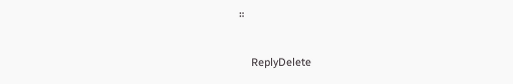።

    ReplyDelete